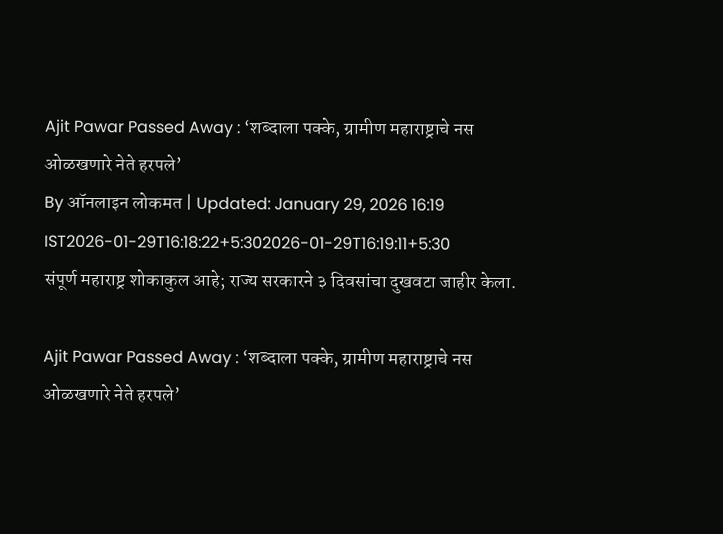Ajit Pawar Passed Away : ‘शब्दाला पक्के, ग्रामीण महाराष्ट्राचे नस ओळखणारे नेते हरपले’
By ऑनलाइन लोकमत | Updated: January 29, 2026 16:19 IST2026-01-29T16:18:22+5:302026-01-29T16:19:11+5:30
संपूर्ण महाराष्ट्र शोकाकुल आहे; राज्य सरकारने ३ दिवसांचा दुखवटा जाहीर केला.

Ajit Pawar Passed Away : ‘शब्दाला पक्के, ग्रामीण महाराष्ट्राचे नस ओळखणारे नेते हरपले’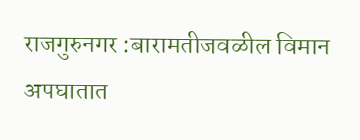राजगुरुनगर :बारामतीजवळील विमान अपघातात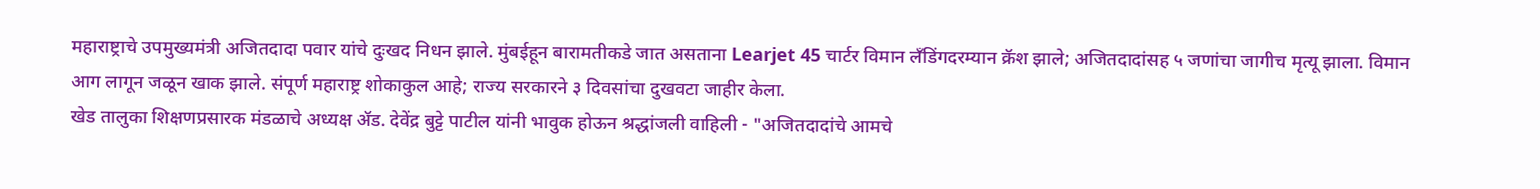महाराष्ट्राचे उपमुख्यमंत्री अजितदादा पवार यांचे दुःखद निधन झाले. मुंबईहून बारामतीकडे जात असताना Learjet 45 चार्टर विमान लँडिंगदरम्यान क्रॅश झाले; अजितदादांसह ५ जणांचा जागीच मृत्यू झाला. विमान आग लागून जळून खाक झाले. संपूर्ण महाराष्ट्र शोकाकुल आहे; राज्य सरकारने ३ दिवसांचा दुखवटा जाहीर केला.
खेड तालुका शिक्षणप्रसारक मंडळाचे अध्यक्ष ॲड. देवेंद्र बुट्टे पाटील यांनी भावुक होऊन श्रद्धांजली वाहिली - "अजितदादांचे आमचे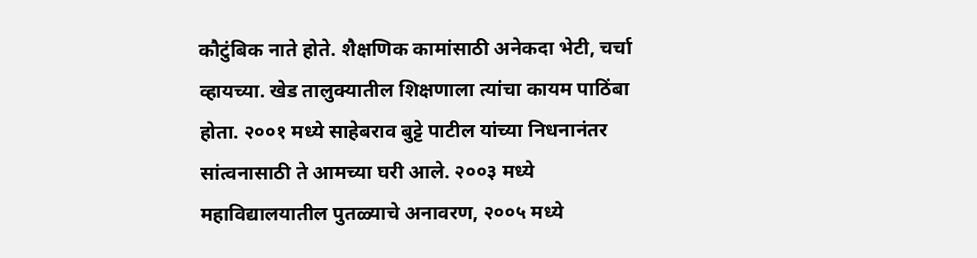कौटुंबिक नाते होते. शैक्षणिक कामांसाठी अनेकदा भेटी, चर्चा व्हायच्या. खेड तालुक्यातील शिक्षणाला त्यांचा कायम पाठिंबा होता. २००१ मध्ये साहेबराव बुट्टे पाटील यांच्या निधनानंतर सांत्वनासाठी ते आमच्या घरी आले. २००३ मध्ये महाविद्यालयातील पुतळ्याचे अनावरण, २००५ मध्ये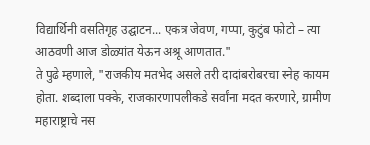विद्यार्थिनी वसतिगृह उद्घाटन... एकत्र जेवण, गप्पा, कुटुंब फोटो – त्या आठवणी आज डोळ्यांत येऊन अश्रू आणतात."
ते पुढे म्हणाले, "राजकीय मतभेद असले तरी दादांबरोबरचा स्नेह कायम होता. शब्दाला पक्के, राजकारणापलीकडे सर्वांना मदत करणारे, ग्रामीण महाराष्ट्राचे नस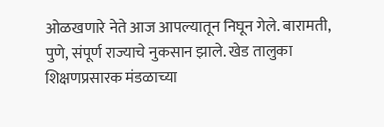ओळखणारे नेते आज आपल्यातून निघून गेले. बारामती, पुणे, संपूर्ण राज्याचे नुकसान झाले. खेड तालुका शिक्षणप्रसारक मंडळाच्या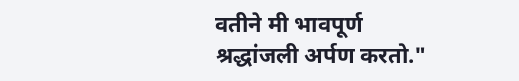वतीने मी भावपूर्ण श्रद्धांजली अर्पण करतो."